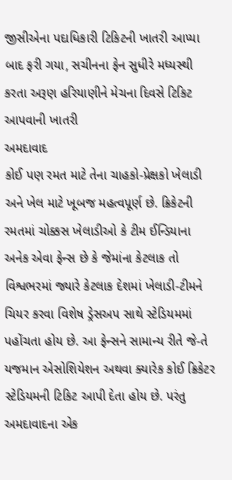જીસીએના પદાધિકારી ટિકિટની ખાતરી આપ્યા બાદ ફરી ગયા, સચીનના ફેન સુધીરે મધ્યસ્થી કરતા અરૂણ હરિયાણીને મેચના દિવસે ટિકિટ આપવાની ખાતરી
અમદાવાદ
કોઈ પણ રમત માટે તેના ચાહકો-પ્રેક્ષકો ખેલાડી અને ખેલ માટે ખૂબજ મહત્વપૂર્ણ છે. ક્રિકેટની રમતમાં ચોક્કસ ખેલાડીઓ કે ટીમ ઈન્ડિયાના અનેક એવા ફેન્સ છે કે જેમાંના કેટલાક તો વિશ્વભરમાં જ્યારે કેટલાક દેશમાં ખેલાડી-ટીમને ચિયર કરવા વિશેષ ડ્રેસઅપ સાથે સ્ટેડિયમમાં પહોંચતા હોય છે. આ ફેન્સને સામાન્ય રીતે જે-તે યજમાન એસોશિયેશન અથવા ક્યારેક કોઈ ક્રિકેટર સ્ટેડિયમની ટિકિટ આપી દેતા હોય છે. પરંતુ અમદાવાદના એક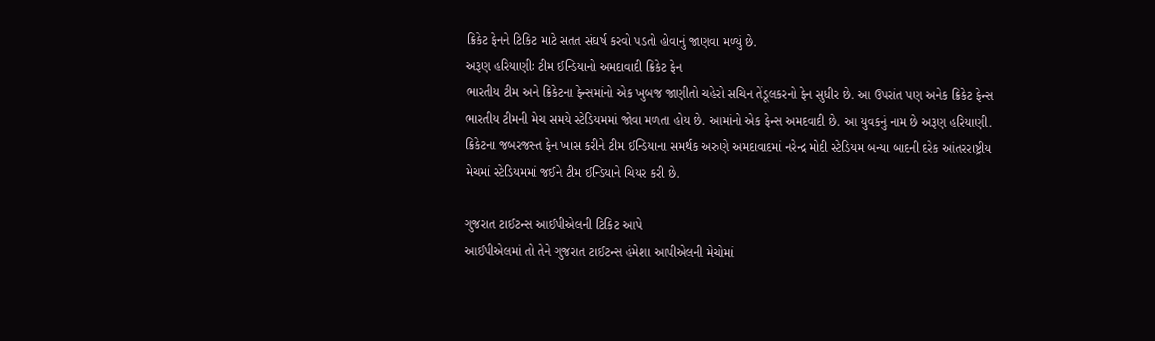ક્રિકેટ ફેનને ટિકિટ માટે સતત સંઘર્ષ કરવો પડતો હોવાનું જાણવા મળ્યું છે.
અરૂણ હરિયાણીઃ ટીમ ઈન્ડિયાનો અમદાવાદી ક્રિકેટ ફેન
ભારતીય ટીમ અને ક્રિકેટના ફેન્સમાંનો એક ખુબજ જાણીતો ચહેરો સચિન તેંડૂલકરનો ફેન સુધીર છે. આ ઉપરાંત પણ અનેક ક્રિકેટ ફેન્સ ભારતીય ટીમની મેચ સમયે સ્ટેડિયમમાં જોવા મળતા હોય છે. આમાંનો એક ફેન્સ અમદવાદી છે. આ યુવકનું નામ છે અરૂણ હરિયાણી. ક્રિકેટના જબરજસ્ત ફેન ખાસ કરીને ટીમ ઈન્ડિયાના સમર્થક અરુણે અમદાવાદમાં નરેન્દ્ર મોદી સ્ટેડિયમ બન્યા બાદની દરેક આંતરરાષ્ટ્રીય મેચમાં સ્ટેડિયમમાં જઈને ટીમ ઈન્ડિયાને ચિયર કરી છે.

ગુજરાત ટાઈટન્સ આઈપીએલની ટિકિટ આપે
આઈપીએલમાં તો તેને ગુજરાત ટાઈટન્સ હંમેશા આપીએલની મેચોમાં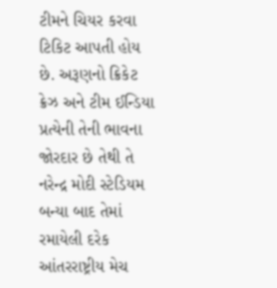ટીમને ચિયર કરવા ટિકિટ આપતી હોય છે. અરૂણનો ક્રિકેટ ક્રેઝ અને ટીમ ઈન્ડિયા પ્રત્યેની તેની ભાવના જોરદાર છે તેથી તે નરેન્દ્ર મોદી સ્ટેડિયમ બન્યા બાદ તેમાં રમાયેલી દરેક આંતરરાષ્ટ્રીય મેચ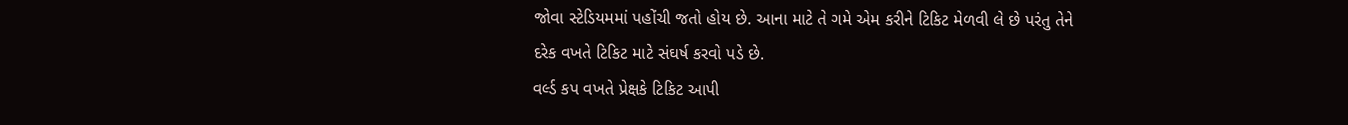જોવા સ્ટેડિયમમાં પહોંચી જતો હોય છે. આના માટે તે ગમે એમ કરીને ટિકિટ મેળવી લે છે પરંતુ તેને દરેક વખતે ટિકિટ માટે સંઘર્ષ કરવો પડે છે.
વર્લ્ડ કપ વખતે પ્રેક્ષકે ટિકિટ આપી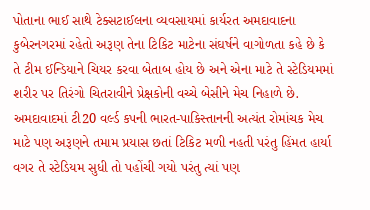પોતાના ભાઈ સાથે ટેક્સટાઈલના વ્યવસાયમાં કાર્યરત અમદાવાદના કુબેરનગરમાં રહેતો અરૂણ તેના ટિકિટ માટેના સંઘર્ષને વાગોળતા કહે છે કે તે ટીમ ઈન્ડિયાને ચિયર કરવા બેતાબ હોય છે અને એના માટે તે સ્ટેડિયમમાં શરીર પર તિરંગો ચિતરાવીને પ્રેક્ષકોની વચ્ચે બેસીને મેચ નિહાળે છે. અમદાવાદમાં ટી20 વર્લ્ડ કપની ભારત-પાકિસ્તાનની અત્યંત રોમાંચક મેચ માટે પણ અરૂણને તમામ પ્રયાસ છતાં ટિકિટ મળી નહતી પરંતુ હિંમત હાર્યા વગર તે સ્ટેડિયમ સુધી તો પહોંચી ગયો પરંતુ ત્યાં પણ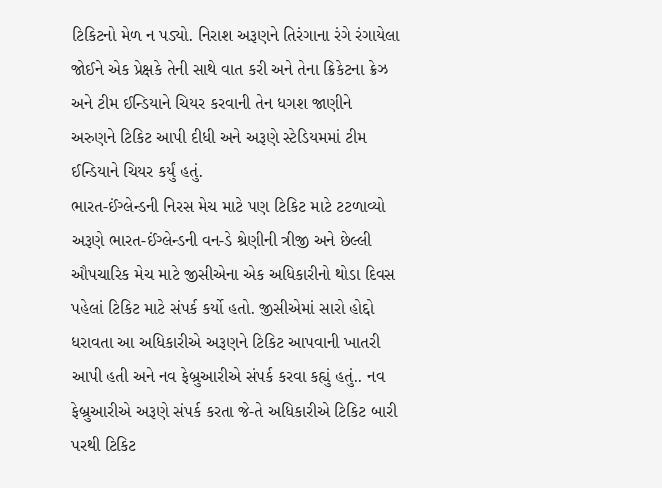ટિકિટનો મેળ ન પડ્યો. નિરાશ અરૂણને તિરંગાના રંગે રંગાયેલા જોઈને એક પ્રેક્ષકે તેની સાથે વાત કરી અને તેના ક્રિકેટના ક્રેઝ અને ટીમ ઈન્ડિયાને ચિયર કરવાની તેન ધગશ જાણીને અરુણને ટિકિટ આપી દીધી અને અરૂણે સ્ટેડિયમમાં ટીમ ઈન્ડિયાને ચિયર કર્યું હતું.
ભારત-ઈંગ્લેન્ડની નિરસ મેચ માટે પણ ટિકિટ માટે ટટળાવ્યો
અરૂણે ભારત-ઈંગ્લેન્ડની વન-ડે શ્રેણીની ત્રીજી અને છેલ્લી ઔપચારિક મેચ માટે જીસીએના એક અધિકારીનો થોડા દિવસ પહેલાં ટિકિટ માટે સંપર્ક કર્યો હતો. જીસીએમાં સારો હોદ્દો ધરાવતા આ અધિકારીએ અરૂણને ટિકિટ આપવાની ખાતરી આપી હતી અને નવ ફેબ્રુઆરીએ સંપર્ક કરવા કહ્યું હતું.. નવ ફેબ્રુઆરીએ અરૂણે સંપર્ક કરતા જે-તે અધિકારીએ ટિકિટ બારી પરથી ટિકિટ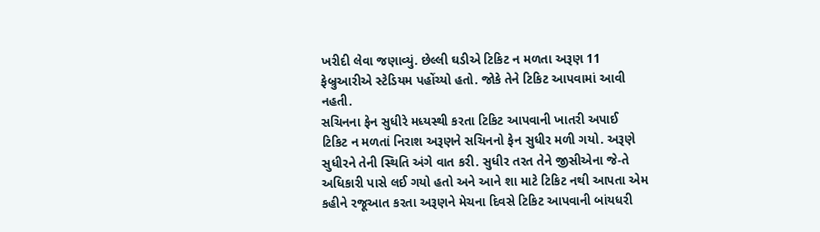ખરીદી લેવા જણાવ્યું. છેલ્લી ઘડીએ ટિકિટ ન મળતા અરૂણ 11 ફેબ્રુઆરીએ સ્ટેડિયમ પહોંચ્યો હતો. જોકે તેને ટિકિટ આપવામાં આવી નહતી.
સચિનના ફેન સુધીરે મધ્યસ્થી કરતા ટિકિટ આપવાની ખાતરી અપાઈ
ટિકિટ ન મળતાં નિરાશ અરૂણને સચિનનો ફેન સુધીર મળી ગયો. અરૂણે સુધીરને તેની સ્થિતિ અંગે વાત કરી. સુધીર તરત તેને જીસીએના જે-તે અધિકારી પાસે લઈ ગયો હતો અને આને શા માટે ટિકિટ નથી આપતા એમ કહીને રજૂઆત કરતા અરૂણને મેચના દિવસે ટિકિટ આપવાની બાંયધરી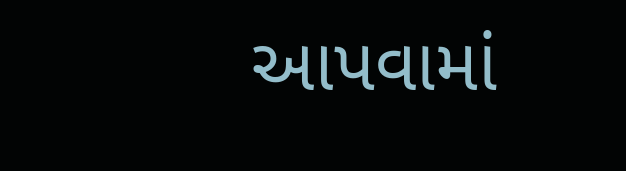આપવામાં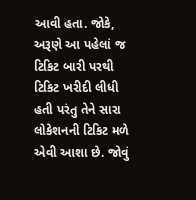આવી હતા. જોકે, અરૂણે આ પહેલાં જ ટિકિટ બારી પરથી ટિકિટ ખરીદી લીધી હતી પરંતુ તેને સારા લોકેશનની ટિકિટ મળે એવી આશા છે. જોવું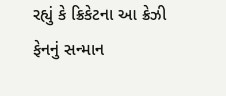રહ્યું કે ક્રિકેટના આ ક્રેઝી ફેનનું સન્માન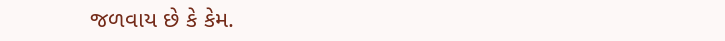જળવાય છે કે કેમ.